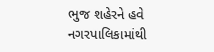ભુજ શહેરને હવે નગરપાલિકામાંથી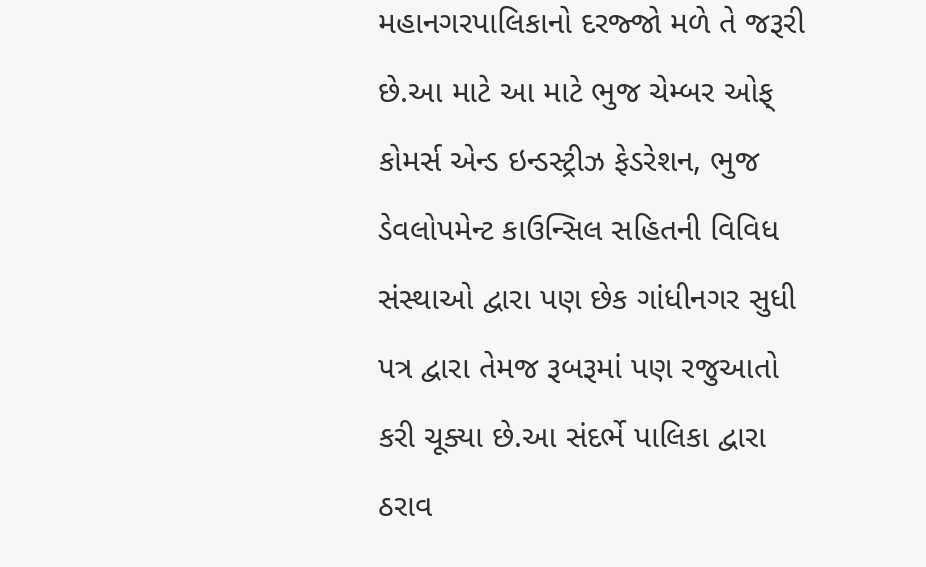મહાનગરપાલિકાનો દરજ્જો મળે તે જરૂરી છે.આ માટે આ માટે ભુજ ચેમ્બર ઓફ્ કોમર્સ એન્ડ ઇન્ડસ્ટ્રીઝ ફેડરેશન, ભુજ ડેવલોપમેન્ટ કાઉન્સિલ સહિતની વિવિધ સંસ્થાઓ દ્વારા પણ છેક ગાંધીનગર સુધી પત્ર દ્વારા તેમજ રૂબરૂમાં પણ રજુઆતો કરી ચૂક્યા છે.આ સંદર્ભે પાલિકા દ્વારા ઠરાવ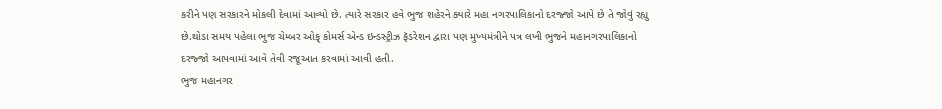કરીને પણ સરકારને મોકલી દેવામાં આવ્યો છે. ત્યારે સરકાર હવે ભુજ શહેરને ક્યારે મહા નગરપાલિકાનો દરજ્જો આપે છે તે જોવું રહ્યુ છે.થોડા સમય પહેલા ભુજ ચેમ્બર ઓફ્ કોમર્સ એન્ડ ઇન્ડસ્ટ્રીઝ ફૅડરેશન દ્વારા પણ મુખ્યમંત્રીને પત્ર લખી ભુજને મહાનગરપાલિકાનો દરજ્જો આપવામાં આવે તેવી રજૂઆત કરવામાં આવી હતી.
ભુજ મહાનગર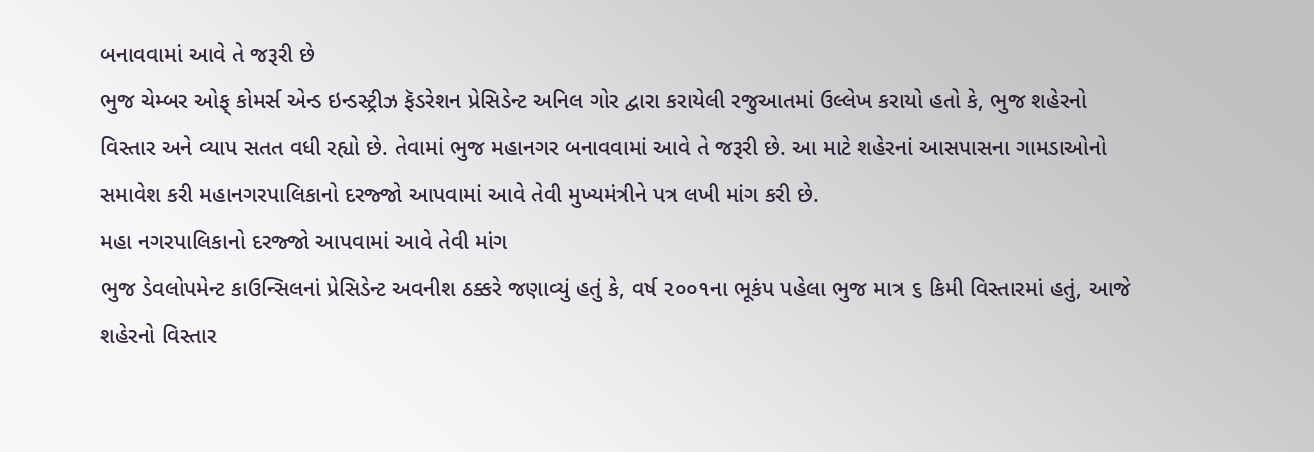બનાવવામાં આવે તે જરૂરી છે
ભુજ ચેમ્બર ઓફ્ કોમર્સ એન્ડ ઇન્ડસ્ટ્રીઝ ફૅડરેશન પ્રેસિડેન્ટ અનિલ ગોર દ્વારા કરાયેલી રજુઆતમાં ઉલ્લેખ કરાયો હતો કે, ભુજ શહેરનો વિસ્તાર અને વ્યાપ સતત વધી રહ્યો છે. તેવામાં ભુજ મહાનગર બનાવવામાં આવે તે જરૂરી છે. આ માટે શહેરનાં આસપાસના ગામડાઓનો સમાવેશ કરી મહાનગરપાલિકાનો દરજ્જો આપવામાં આવે તેવી મુખ્યમંત્રીને પત્ર લખી માંગ કરી છે.
મહા નગરપાલિકાનો દરજ્જો આપવામાં આવે તેવી માંગ
ભુજ ડેવલોપમેન્ટ કાઉન્સિલનાં પ્રેસિડેન્ટ અવનીશ ઠક્કરે જણાવ્યું હતું કે, વર્ષ ૨૦૦૧ના ભૂકંપ પહેલા ભુજ માત્ર ૬ કિમી વિસ્તારમાં હતું, આજે શહેરનો વિસ્તાર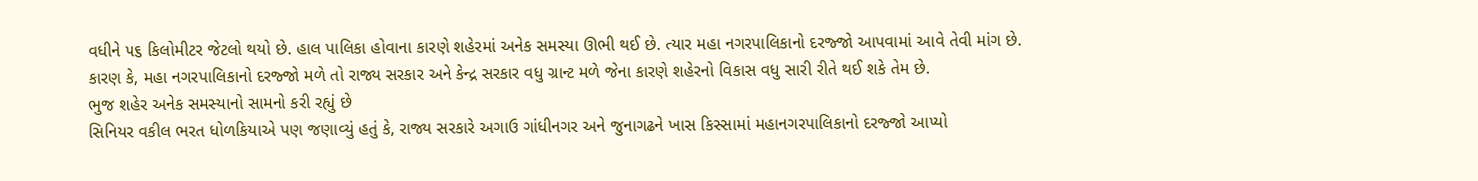વધીને ૫૬ કિલોમીટર જેટલો થયો છે. હાલ પાલિકા હોવાના કારણે શહેરમાં અનેક સમસ્યા ઊભી થઈ છે. ત્યાર મહા નગરપાલિકાનો દરજ્જો આપવામાં આવે તેવી માંગ છે. કારણ કે, મહા નગરપાલિકાનો દરજ્જો મળે તો રાજ્ય સરકાર અને કેન્દ્ર સરકાર વધુ ગ્રાન્ટ મળે જેના કારણે શહેરનો વિકાસ વધુ સારી રીતે થઈ શકે તેમ છે.
ભુજ શહેર અનેક સમસ્યાનો સામનો કરી રહ્યું છે
સિનિયર વકીલ ભરત ધોળકિયાએ પણ જણાવ્યું હતું કે, રાજ્ય સરકારે અગાઉ ગાંધીનગર અને જુનાગઢને ખાસ કિસ્સામાં મહાનગરપાલિકાનો દરજ્જો આપ્યો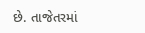છે. તાજેતરમાં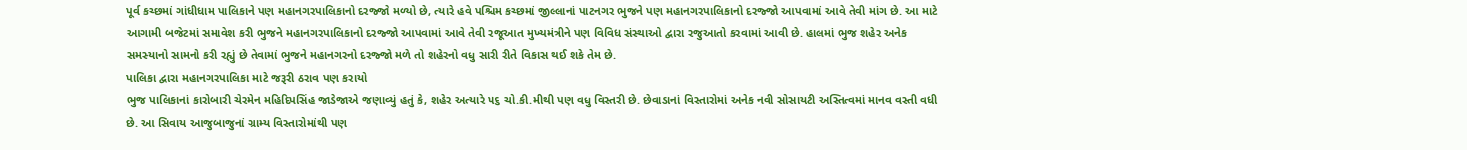પૂર્વ કચ્છમાં ગાંધીધામ પાલિકાને પણ મહાનગરપાલિકાનો દરજ્જો મળ્યો છે, ત્યારે હવે પશ્ચિમ કચ્છમાં જીલ્લાનાં પાટનગર ભુજને પણ મહાનગરપાલિકાનો દરજ્જો આપવામાં આવે તેવી માંગ છે. આ માટે આગામી બજેટમાં સમાવેશ કરી ભુજને મહાનગરપાલિકાનો દરજ્જો આપવામાં આવે તેવી રજૂઆત મુખ્યમંત્રીને પણ વિવિધ સંસ્થાઓ દ્વારા રજુઆતો કરવામાં આવી છે. હાલમાં ભુજ શહેર અનેક સમસ્યાનો સામનો કરી રહ્યું છે તેવામાં ભુજને મહાનગરનો દરજ્જો મળે તો શહેરનો વધુ સારી રીતે વિકાસ થઈ શકે તેમ છે.
પાલિકા દ્વારા મહાનગરપાલિકા માટે જરૂરી ઠરાવ પણ કરાયો
ભુજ પાલિકાનાં કારોબારી ચેરમેન મહિદિપસિંહ જાડેજાએ જણાવ્યું હતું કે, શહેર અત્યારે ૫૬ ચો.કી.મીથી પણ વધુ વિસ્તરી છે. છેવાડાનાં વિસ્તારોમાં અનેક નવી સોસાયટી અસ્તિત્વમાં માનવ વસ્તી વધી છે. આ સિવાય આજુબાજુનાં ગ્રામ્ય વિસ્તારોમાંથી પણ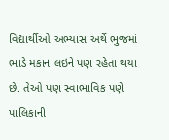વિદ્યાર્થીઓ અભ્યાસ અર્થે ભુજમાં ભાડે મકાન લઇને પણ રહેતા થયા છે. તેઓ પણ સ્વાભાવિક પણે પાલિકાની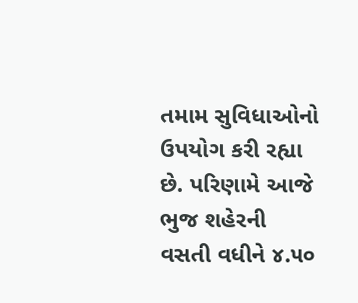તમામ સુવિધાઓનો ઉપયોગ કરી રહ્યા છે. પરિણામે આજે ભુજ શહેરની વસતી વધીને ૪.૫૦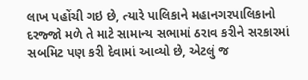લાખ પહોંચી ગઇ છે, ત્યારે પાલિકાને મહાનગરપાલિકાનો દરજ્જો મળે તે માટે સામાન્ય સભામાં ઠરાવ કરીને સરકારમાં સબમિટ પણ કરી દેવામાં આવ્યો છે, એટલું જ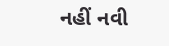નહીં નવી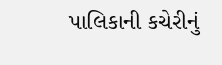પાલિકાની કચેરીનું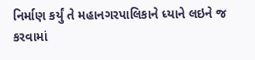નિર્માણ કર્યું તે મહાનગરપાલિકાને ધ્યાને લઇને જ કરવામાં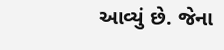આવ્યું છે. જેના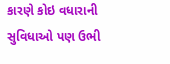કારણે કોઇ વધારાની સુવિધાઓ પણ ઉભી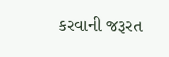કરવાની જરૂરત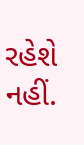રહેશે નહીં.